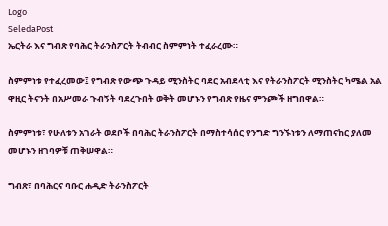Logo
SeledaPost
ኤርትራ እና ግብጽ የባሕር ትራንስፖርት ትብብር ስምምነት ተፈራረሙ።

ስምምነቱ የተፈረመው፤ የግብጽ የውጭ ጉዳይ ሚንስትር ባደር አብደላቲ እና የትራንስፖርት ሚንስትር ካሜል አል ዋዚር ትናንት በአሥመራ ጉብኝት ባደረጉበት ወቅት መሆኑን የግብጽ የዜና ምንጮች ዘግበዋል።

ስምምነቱ፣ የሁለቱን አገራት ወደቦች በባሕር ትራንስፖርት በማስተሳሰር የንግድ ግንኙነቱን ለማጠናከር ያለመ መሆኑን ዘገባዎቹ ጠቅሠዋል።

ግብጽ፣ በባሕርና ባቡር ሐዲድ ትራንስፖርት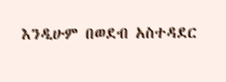እንዲሁም በወደብ አስተዳደር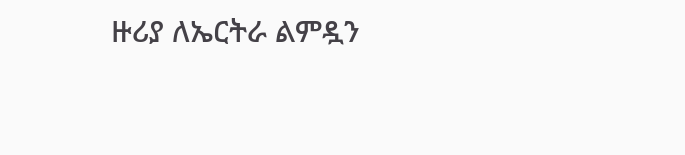ዙሪያ ለኤርትራ ልምዷን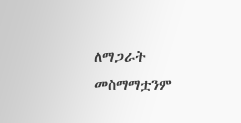ለማጋራት መስማማቷንም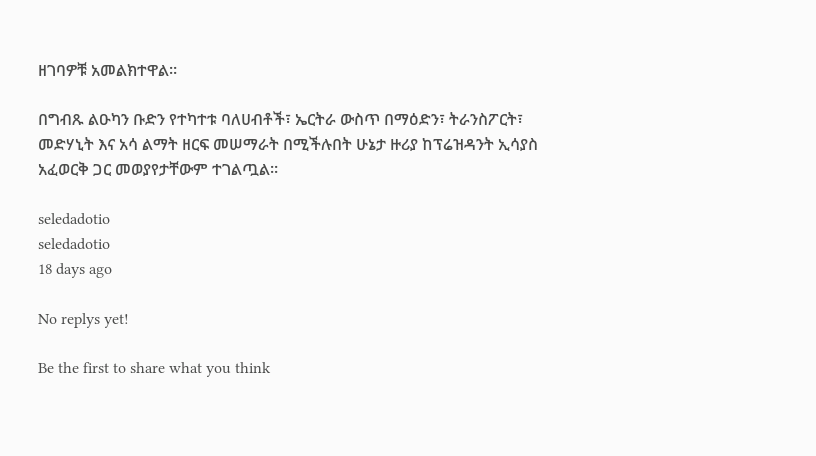ዘገባዎቹ አመልክተዋል።

በግብጹ ልዑካን ቡድን የተካተቱ ባለሀብቶች፣ ኤርትራ ውስጥ በማዕድን፣ ትራንስፖርት፣ መድሃኒት እና አሳ ልማት ዘርፍ መሠማራት በሚችሉበት ሁኔታ ዙሪያ ከፕሬዝዳንት ኢሳያስ አፈወርቅ ጋር መወያየታቸውም ተገልጧል።

seledadotio
seledadotio
18 days ago

No replys yet!

Be the first to share what you think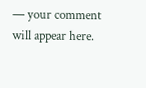— your comment will appear here.